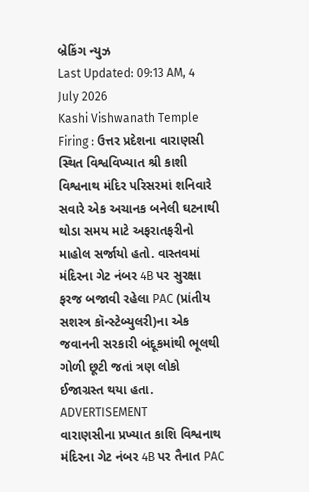બ્રેકિંગ ન્યુઝ
Last Updated: 09:13 AM, 4 July 2026
Kashi Vishwanath Temple Firing : ઉત્તર પ્રદેશના વારાણસી સ્થિત વિશ્વવિખ્યાત શ્રી કાશી વિશ્વનાથ મંદિર પરિસરમાં શનિવારે સવારે એક અચાનક બનેલી ઘટનાથી થોડા સમય માટે અફરાતફરીનો માહોલ સર્જાયો હતો. વાસ્તવમાં મંદિરના ગેટ નંબર 4B પર સુરક્ષા ફરજ બજાવી રહેલા PAC (પ્રાંતીય સશસ્ત્ર કૉન્સ્ટેબ્યુલરી)ના એક જવાનની સરકારી બંદૂકમાંથી ભૂલથી ગોળી છૂટી જતાં ત્રણ લોકો ઈજાગ્રસ્ત થયા હતા.
ADVERTISEMENT
વારાણસીના પ્રખ્યાત કાશિ વિશ્વનાથ મંદિરના ગેટ નંબર 4B પર તૈનાત PAC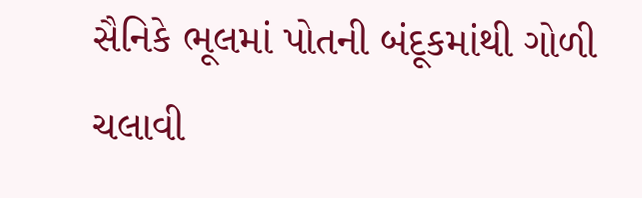સૈનિકે ભૂલમાં પોતની બંદૂકમાંથી ગોળી ચલાવી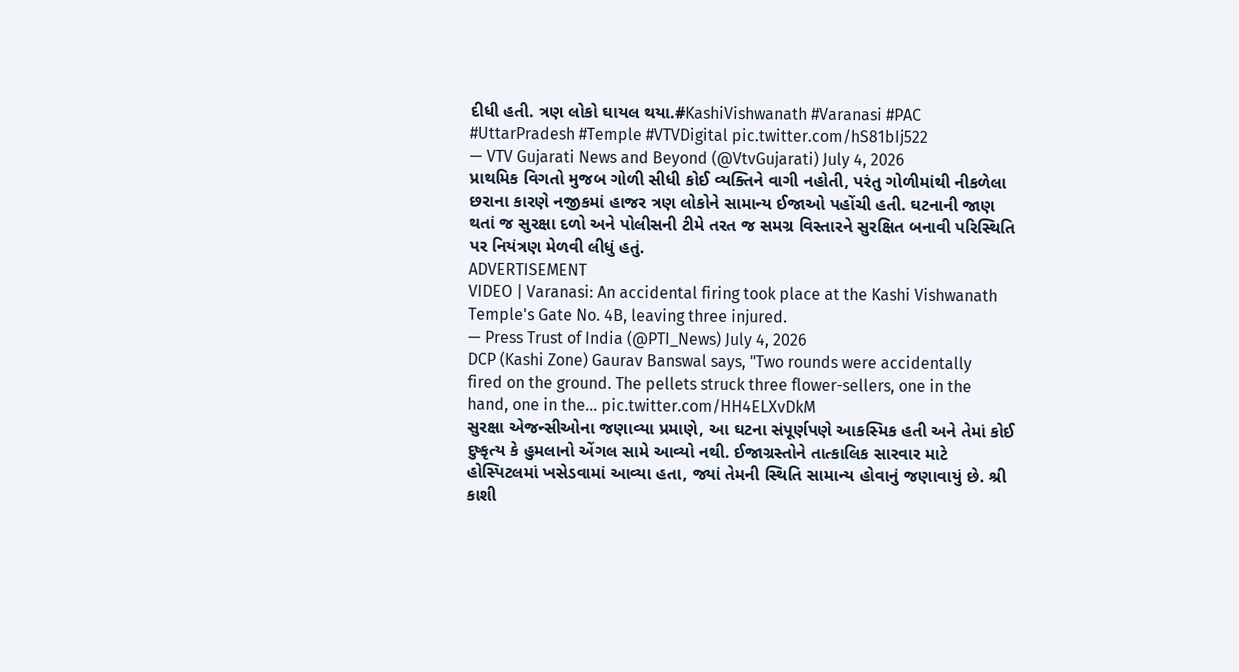દીધી હતી. ત્રણ લોકો ઘાયલ થયા.#KashiVishwanath #Varanasi #PAC #UttarPradesh #Temple #VTVDigital pic.twitter.com/hS81bIj522
— VTV Gujarati News and Beyond (@VtvGujarati) July 4, 2026
પ્રાથમિક વિગતો મુજબ ગોળી સીધી કોઈ વ્યક્તિને વાગી નહોતી, પરંતુ ગોળીમાંથી નીકળેલા છરાના કારણે નજીકમાં હાજર ત્રણ લોકોને સામાન્ય ઈજાઓ પહોંચી હતી. ઘટનાની જાણ થતાં જ સુરક્ષા દળો અને પોલીસની ટીમે તરત જ સમગ્ર વિસ્તારને સુરક્ષિત બનાવી પરિસ્થિતિ પર નિયંત્રણ મેળવી લીધું હતું.
ADVERTISEMENT
VIDEO | Varanasi: An accidental firing took place at the Kashi Vishwanath Temple's Gate No. 4B, leaving three injured.
— Press Trust of India (@PTI_News) July 4, 2026
DCP (Kashi Zone) Gaurav Banswal says, "Two rounds were accidentally fired on the ground. The pellets struck three flower-sellers, one in the hand, one in the… pic.twitter.com/HH4ELXvDkM
સુરક્ષા એજન્સીઓના જણાવ્યા પ્રમાણે, આ ઘટના સંપૂર્ણપણે આકસ્મિક હતી અને તેમાં કોઈ દુષ્કૃત્ય કે હુમલાનો એંગલ સામે આવ્યો નથી. ઈજાગ્રસ્તોને તાત્કાલિક સારવાર માટે હોસ્પિટલમાં ખસેડવામાં આવ્યા હતા, જ્યાં તેમની સ્થિતિ સામાન્ય હોવાનું જણાવાયું છે. શ્રી કાશી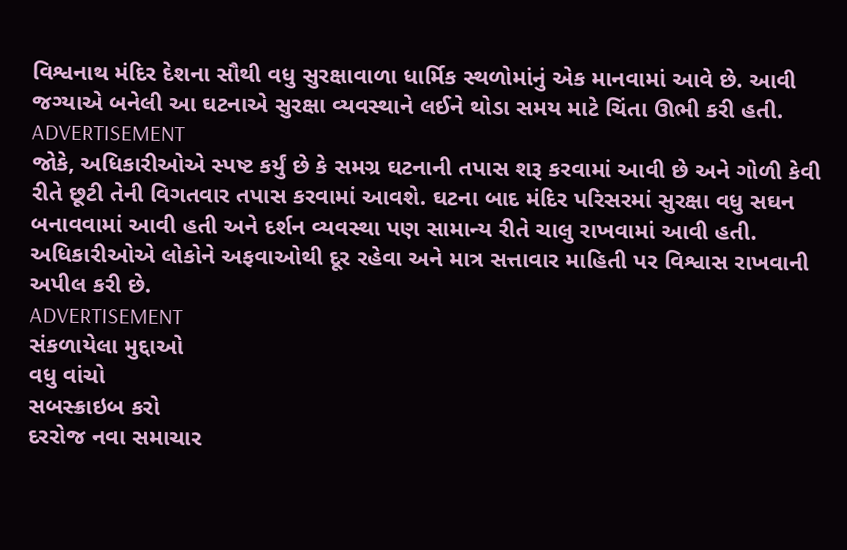વિશ્વનાથ મંદિર દેશના સૌથી વધુ સુરક્ષાવાળા ધાર્મિક સ્થળોમાંનું એક માનવામાં આવે છે. આવી જગ્યાએ બનેલી આ ઘટનાએ સુરક્ષા વ્યવસ્થાને લઈને થોડા સમય માટે ચિંતા ઊભી કરી હતી.
ADVERTISEMENT
જોકે, અધિકારીઓએ સ્પષ્ટ કર્યું છે કે સમગ્ર ઘટનાની તપાસ શરૂ કરવામાં આવી છે અને ગોળી કેવી રીતે છૂટી તેની વિગતવાર તપાસ કરવામાં આવશે. ઘટના બાદ મંદિર પરિસરમાં સુરક્ષા વધુ સઘન બનાવવામાં આવી હતી અને દર્શન વ્યવસ્થા પણ સામાન્ય રીતે ચાલુ રાખવામાં આવી હતી. અધિકારીઓએ લોકોને અફવાઓથી દૂર રહેવા અને માત્ર સત્તાવાર માહિતી પર વિશ્વાસ રાખવાની અપીલ કરી છે.
ADVERTISEMENT
સંકળાયેલા મુદ્દાઓ
વધુ વાંચો
સબસ્ક્રાઇબ કરો
દરરોજ નવા સમાચાર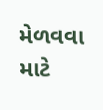મેળવવા માટે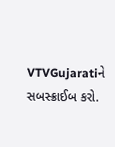VTVGujaratiને સબસ્ક્રાઈબ કરો.